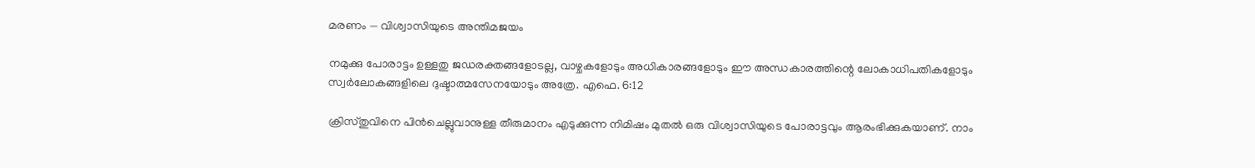മരണം — വിശ്വാസിയുടെ അന്തിമജയം

നമുക്കു പോരാട്ടം ഉള്ളതു ജഡരക്തങ്ങളോടല്ല, വാഴ്ചകളോടും അധികാരങ്ങളോടും ഈ അന്ധകാരത്തിന്റെ ലോകാധിപതികളോടും സ്വർലോകങ്ങളിലെ ദുഷ്ടാത്മസേനയോടും അത്രേ. എഫെ. 6:12

ക്രിസ്തുവിനെ പിൻചെല്ലുവാനുള്ള തീരുമാനം എടുക്കുന്ന നിമിഷം മുതൽ ഒരു വിശ്വാസിയുടെ പോരാട്ടവും ആരംഭിക്കുകയാണ്. നാം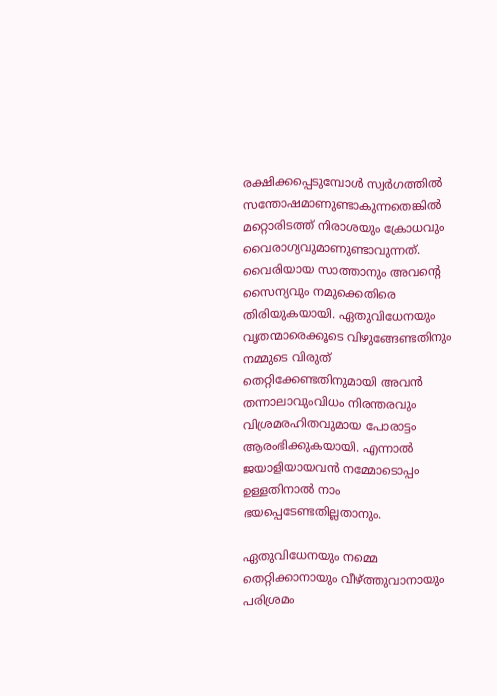രക്ഷിക്കപ്പെടുമ്പോൾ സ്വർഗത്തിൽ സന്തോഷമാണുണ്ടാകുന്നതെങ്കിൽ മറ്റൊരിടത്ത് നിരാശയും ക്രോധവും വൈരാഗ്യവുമാണുണ്ടാവുന്നത്. വൈരിയായ സാത്താനും അവന്റെ സൈന്യവും നമുക്കെതിരെ തിരിയുകയായി. ഏതുവിധേനയും വൃതന്മാരെക്കൂടെ വിഴുങ്ങേണ്ടതിനും നമ്മുടെ വിരുത് തെറ്റിക്കേണ്ടതിനുമായി അവൻ തന്നാലാവുംവിധം നിരന്തരവും വിശ്രമരഹിതവുമായ പോരാട്ടം ആരംഭിക്കുകയായി. എന്നാൽ ജയാളിയായവൻ നമ്മോടൊപ്പം ഉള്ളതിനാൽ നാം ഭയപ്പെടേണ്ടതില്ലതാനും.

ഏതുവിധേനയും നമ്മെ തെറ്റിക്കാനായും വീഴ്ത്തുവാനായും പരിശ്രമം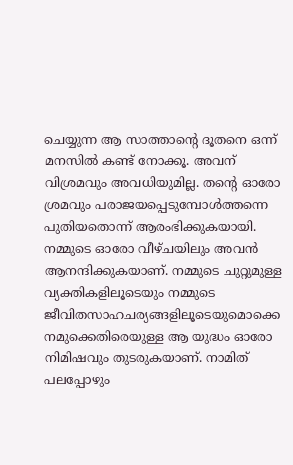ചെയ്യുന്ന ആ സാത്താന്റെ ദൂതനെ ഒന്ന് മനസിൽ കണ്ട് നോക്കൂ. അവന് വിശ്രമവും അവധിയുമില്ല. തന്റെ ഓരോ ശ്രമവും പരാജയപ്പെടുമ്പോൾത്തന്നെ പുതിയതൊന്ന് ആരംഭിക്കുകയായി. നമ്മുടെ ഓരോ വീഴ്ചയിലും അവൻ ആനന്ദിക്കുകയാണ്. നമ്മുടെ ചുറ്റുമുള്ള വ്യക്തികളിലൂടെയും നമ്മുടെ ജീവിതസാഹചര്യങ്ങളിലൂടെയുമൊക്കെ നമുക്കെതിരെയുള്ള ആ യുദ്ധം ഓരോ നിമിഷവും തുടരുകയാണ്. നാമിത് പലപ്പോഴും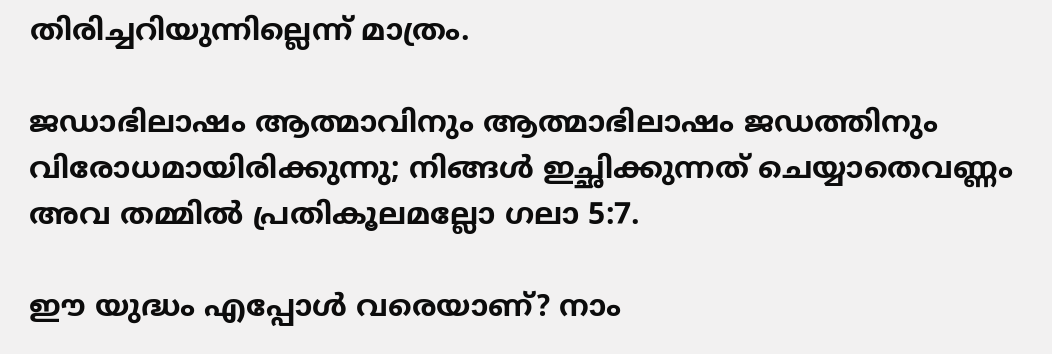തിരിച്ചറിയുന്നില്ലെന്ന് മാത്രം.

ജഡാഭിലാഷം ആത്മാവിനും ആത്മാഭിലാഷം ജഡത്തിനും വിരോധമായിരിക്കുന്നു; നിങ്ങൾ ഇച്ഛിക്കുന്നത് ചെയ്യാതെവണ്ണം അവ തമ്മിൽ പ്രതികൂലമല്ലോ ഗലാ 5:7.

ഈ യുദ്ധം എപ്പോൾ വരെയാണ്? നാം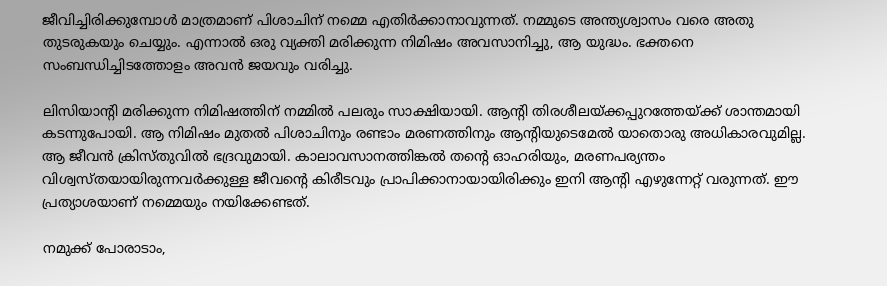ജീവിച്ചിരിക്കുമ്പോൾ മാത്രമാണ് പിശാചിന് നമ്മെ എതിർക്കാനാവുന്നത്. നമ്മുടെ അന്ത്യശ്വാസം വരെ അതു തുടരുകയും ചെയ്യും. എന്നാൽ ഒരു വ്യക്തി മരിക്കുന്ന നിമിഷം അവസാനിച്ചു, ആ യുദ്ധം. ഭക്തനെ സംബന്ധിച്ചിടത്തോളം അവൻ ജയവും വരിച്ചു.

ലിസിയാന്റി മരിക്കുന്ന നിമിഷത്തിന് നമ്മിൽ പലരും സാക്ഷിയായി. ആന്റി തിരശീലയ്ക്കപ്പുറത്തേയ്ക്ക് ശാന്തമായി കടന്നുപോയി. ആ നിമിഷം മുതൽ പിശാചിനും രണ്ടാം മരണത്തിനും ആന്റിയുടെമേൽ യാതൊരു അധികാരവുമില്ല. ആ ജീവൻ ക്രിസ്തുവിൽ ഭദ്രവുമായി. കാലാവസാനത്തിങ്കൽ തന്റെ ഓഹരിയും, മരണപര്യന്തം വിശ്വസ്തയായിരുന്നവർക്കുള്ള ജീവന്റെ കിരീടവും പ്രാപിക്കാനായായിരിക്കും ഇനി ആന്റി എഴുന്നേറ്റ് വരുന്നത്. ഈ പ്രത്യാശയാണ് നമ്മെയും നയിക്കേണ്ടത്.

നമുക്ക് പോരാടാം,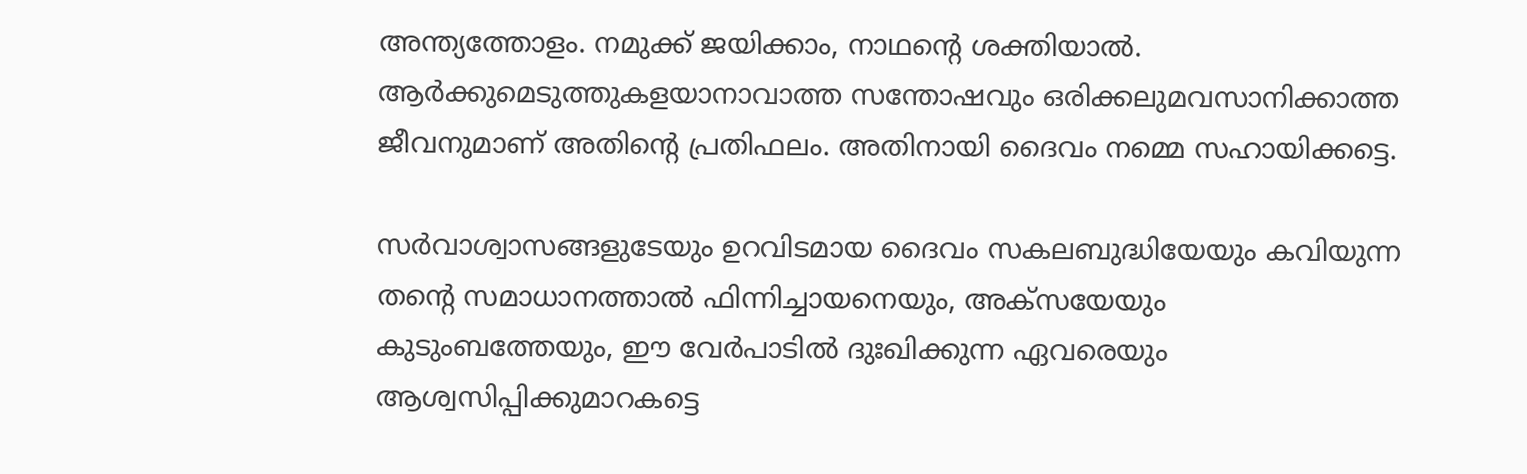അന്ത്യത്തോളം. നമുക്ക് ജയിക്കാം, നാഥന്റെ ശക്തിയാൽ. ആർക്കുമെടുത്തുകളയാനാവാത്ത സന്തോഷവും ഒരിക്കലുമവസാനിക്കാത്ത ജീവനുമാണ് അതിന്റെ പ്രതിഫലം. അതിനായി ദൈവം നമ്മെ സഹായിക്കട്ടെ.

സർവാശ്വാസങ്ങളുടേയും ഉറവിടമായ ദൈവം സകലബുദ്ധിയേയും കവിയുന്ന തന്റെ സമാധാനത്താൽ ഫിന്നിച്ചായനെയും, അക്സയേയും കുടുംബത്തേയും, ഈ വേർപാടിൽ ദുഃഖിക്കുന്ന ഏവരെയും ആശ്വസിപ്പിക്കുമാറകട്ടെ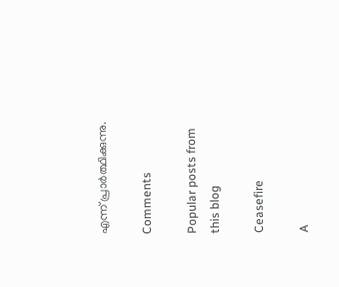എന്ന് പ്രാർത്ഥിക്കുന്നു.

Comments

Popular posts from this blog

Ceasefire

A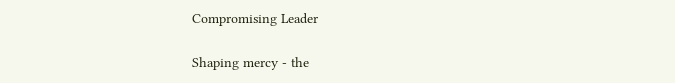Compromising Leader

Shaping mercy - the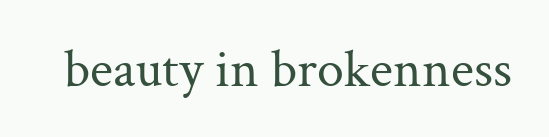beauty in brokenness